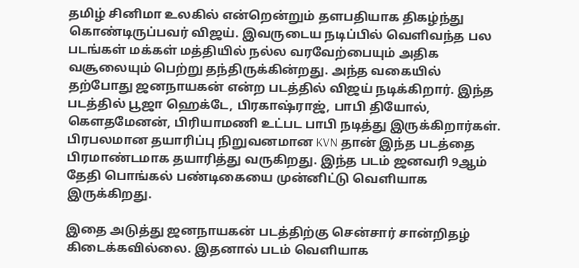தமிழ் சினிமா உலகில் என்றென்றும் தளபதியாக திகழ்ந்து கொண்டிருப்பவர் விஜய். இவருடைய நடிப்பில் வெளிவந்த பல படங்கள் மக்கள் மத்தியில் நல்ல வரவேற்பையும் அதிக வசூலையும் பெற்று தந்திருக்கின்றது. அந்த வகையில் தற்போது ஜனநாயகன் என்ற படத்தில் விஜய் நடிக்கிறார். இந்த படத்தில் பூஜா ஹெக்டே, பிரகாஷ்ராஜ், பாபி தியோல், கௌதமேனன், பிரியாமணி உட்பட பாபி நடித்து இருக்கிறார்கள். பிரபலமான தயாரிப்பு நிறுவனமான KVN தான் இந்த படத்தை பிரமாண்டமாக தயாரித்து வருகிறது. இந்த படம் ஜனவரி 9ஆம் தேதி பொங்கல் பண்டிகையை முன்னிட்டு வெளியாக இருக்கிறது.

இதை அடுத்து ஜனநாயகன் படத்திற்கு சென்சார் சான்றிதழ் கிடைக்கவில்லை. இதனால் படம் வெளியாக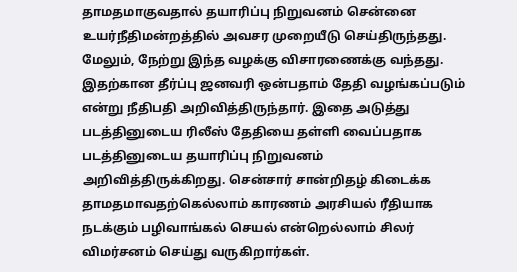தாமதமாகுவதால் தயாரிப்பு நிறுவனம் சென்னை உயர்நீதிமன்றத்தில் அவசர முறையீடு செய்திருந்தது. மேலும், நேற்று இந்த வழக்கு விசாரணைக்கு வந்தது. இதற்கான தீர்ப்பு ஜனவரி ஒன்பதாம் தேதி வழங்கப்படும் என்று நீதிபதி அறிவித்திருந்தார். இதை அடுத்து படத்தினுடைய ரிலீஸ் தேதியை தள்ளி வைப்பதாக படத்தினுடைய தயாரிப்பு நிறுவனம் அறிவித்திருக்கிறது. சென்சார் சான்றிதழ் கிடைக்க தாமதமாவதற்கெல்லாம் காரணம் அரசியல் ரீதியாக நடக்கும் பழிவாங்கல் செயல் என்றெல்லாம் சிலர் விமர்சனம் செய்து வருகிறார்கள்.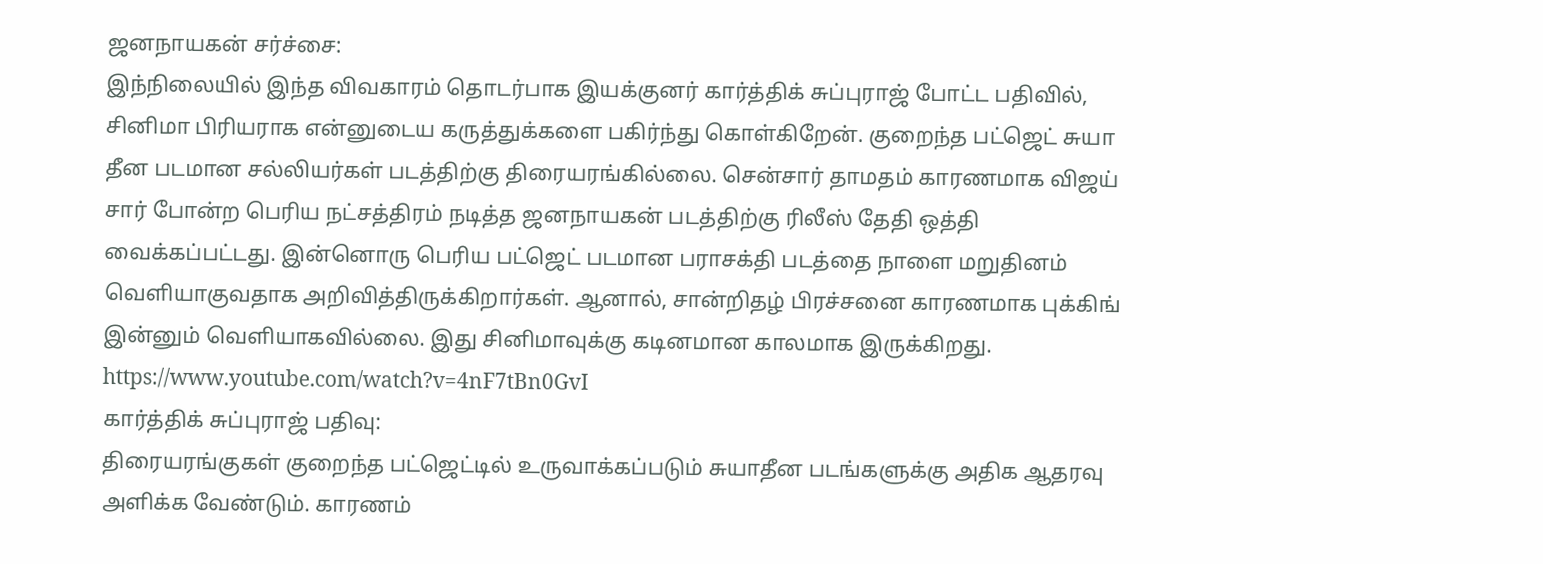ஜனநாயகன் சர்ச்சை:
இந்நிலையில் இந்த விவகாரம் தொடர்பாக இயக்குனர் கார்த்திக் சுப்புராஜ் போட்ட பதிவில், சினிமா பிரியராக என்னுடைய கருத்துக்களை பகிர்ந்து கொள்கிறேன். குறைந்த பட்ஜெட் சுயா தீன படமான சல்லியர்கள் படத்திற்கு திரையரங்கில்லை. சென்சார் தாமதம் காரணமாக விஜய் சார் போன்ற பெரிய நட்சத்திரம் நடித்த ஜனநாயகன் படத்திற்கு ரிலீஸ் தேதி ஒத்தி வைக்கப்பட்டது. இன்னொரு பெரிய பட்ஜெட் படமான பராசக்தி படத்தை நாளை மறுதினம் வெளியாகுவதாக அறிவித்திருக்கிறார்கள். ஆனால், சான்றிதழ் பிரச்சனை காரணமாக புக்கிங் இன்னும் வெளியாகவில்லை. இது சினிமாவுக்கு கடினமான காலமாக இருக்கிறது.
https://www.youtube.com/watch?v=4nF7tBn0GvI
கார்த்திக் சுப்புராஜ் பதிவு:
திரையரங்குகள் குறைந்த பட்ஜெட்டில் உருவாக்கப்படும் சுயாதீன படங்களுக்கு அதிக ஆதரவு அளிக்க வேண்டும். காரணம்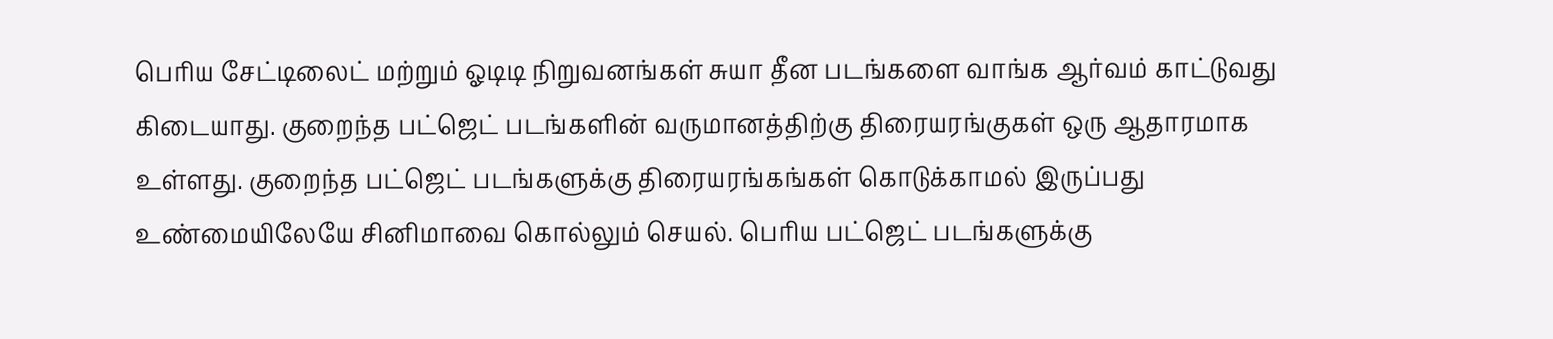பெரிய சேட்டிலைட் மற்றும் ஓடிடி நிறுவனங்கள் சுயா தீன படங்களை வாங்க ஆர்வம் காட்டுவது கிடையாது. குறைந்த பட்ஜெட் படங்களின் வருமானத்திற்கு திரையரங்குகள் ஒரு ஆதாரமாக உள்ளது. குறைந்த பட்ஜெட் படங்களுக்கு திரையரங்கங்கள் கொடுக்காமல் இருப்பது உண்மையிலேயே சினிமாவை கொல்லும் செயல். பெரிய பட்ஜெட் படங்களுக்கு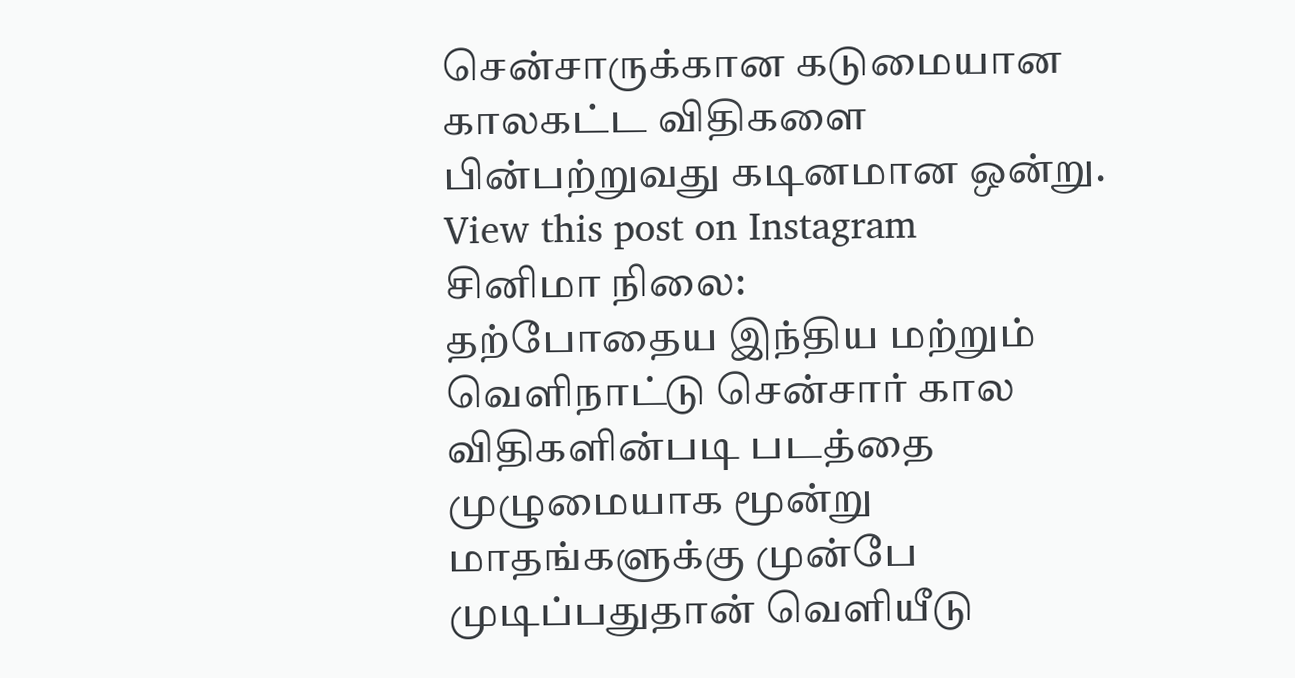சென்சாருக்கான கடுமையான காலகட்ட விதிகளை பின்பற்றுவது கடினமான ஒன்று.
View this post on Instagram
சினிமா நிலை:
தற்போதைய இந்திய மற்றும் வெளிநாட்டு சென்சார் கால விதிகளின்படி படத்தை முழுமையாக மூன்று மாதங்களுக்கு முன்பே முடிப்பதுதான் வெளியீடு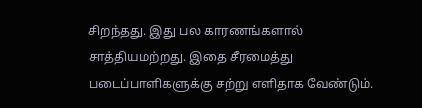சிறந்தது. இது பல காரணங்களால் சாத்தியமற்றது. இதை சீரமைத்து படைப்பாளிகளுக்கு சற்று எளிதாக வேண்டும்.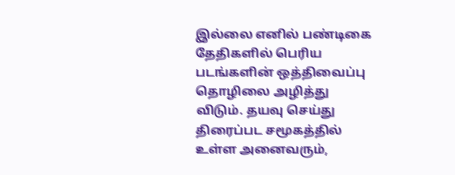இல்லை எனில் பண்டிகை தேதிகளில் பெரிய படங்களின் ஒத்திவைப்பு தொழிலை அழித்து விடும். தயவு செய்து திரைப்பட சமூகத்தில் உள்ள அனைவரும்,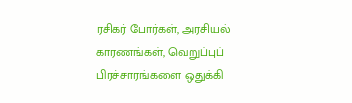ரசிகர் போர்கள், அரசியல் காரணங்கள், வெறுப்புப் பிரச்சாரங்களை ஒதுக்கி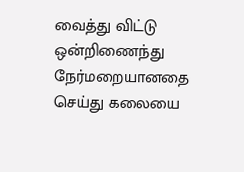வைத்து விட்டு ஒன்றிணைந்து நேர்மறையானதை செய்து கலையை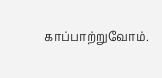காப்பாற்றுவோம்.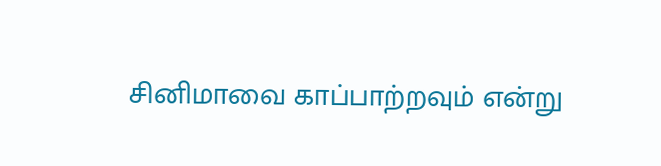சினிமாவை காப்பாற்றவும் என்று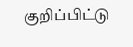குறிப்பிட்டு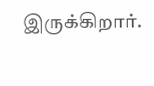இருக்கிறார்.